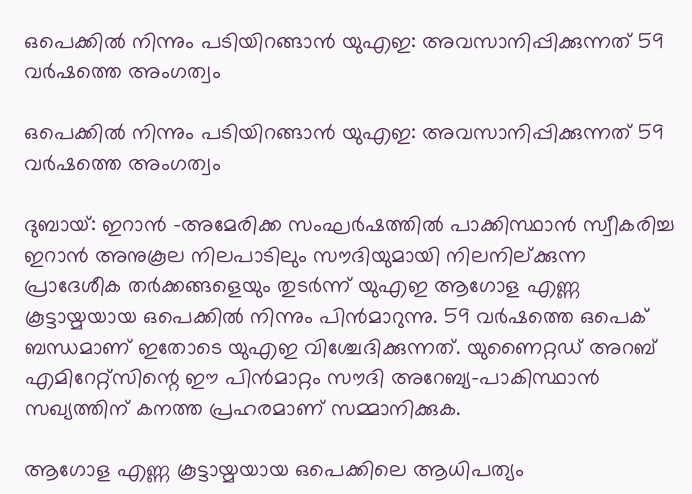ഒപെക്കില്‍ നിന്നും പടിയിറങ്ങാന്‍ യുഎഇ: അവസാനിപ്പിക്കുന്നത് 59 വര്‍ഷത്തെ അംഗത്വം

ഒപെക്കില്‍ നിന്നും പടിയിറങ്ങാന്‍ യുഎഇ: അവസാനിപ്പിക്കുന്നത് 59 വര്‍ഷത്തെ അംഗത്വം

ദുബായ്: ഇറാന്‍ -അമേരിക്ക സംഘര്‍ഷത്തില്‍ പാക്കിസ്ഥാന്‍ സ്വീകരിച്ച ഇറാന്‍ അനുകൂല നിലപാടിലും സൗദിയുമായി നിലനില്ക്കുന്ന പ്രാദേശീക തര്‍ക്കങ്ങളെയും തുടര്‍ന്ന് യുഎഇ ആഗോള എണ്ണ കൂട്ടായ്മയായ ഒപെക്കില്‍ നിന്നും പിന്‍മാറുന്നു. 59 വര്‍ഷത്തെ ഒപെക് ബന്ധമാണ് ഇതോടെ യുഎഇ വിശ്ചേദിക്കുന്നത്. യുണൈറ്റഡ് അറബ് എമിറേറ്റ്സിന്റെ ഈ പിന്‍മാറ്റം സൗദി അറേബ്യ-പാകിസ്ഥാന്‍ സഖ്യത്തിന് കനത്ത പ്രഹരമാണ് സമ്മാനിക്കുക.

ആഗോള എണ്ണ കൂട്ടായ്മയായ ഒപെക്കിലെ ആധിപത്യം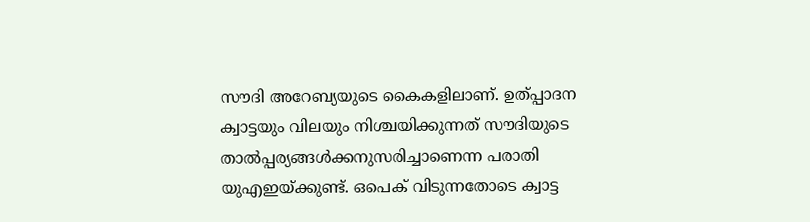സൗദി അറേബ്യയുടെ കൈകളിലാണ്. ഉത്പ്പാദന ക്വാട്ടയും വിലയും നിശ്ചയിക്കുന്നത് സൗദിയുടെ താല്‍പ്പര്യങ്ങള്‍ക്കനുസരിച്ചാണെന്ന പരാതി യുഎഇയ്ക്കുണ്ട്. ഒപെക് വിടുന്നതോടെ ക്വാട്ട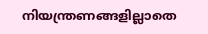നിയന്ത്രണങ്ങളില്ലാതെ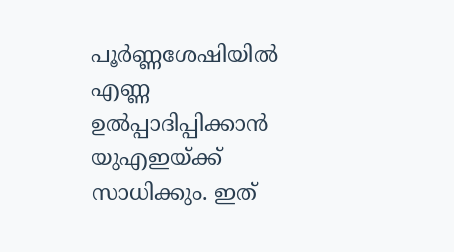പൂര്‍ണ്ണശേഷിയില്‍ എണ്ണ ഉല്‍പ്പാദിപ്പിക്കാന്‍ യുഎഇയ്ക്ക് സാധിക്കും. ഇത്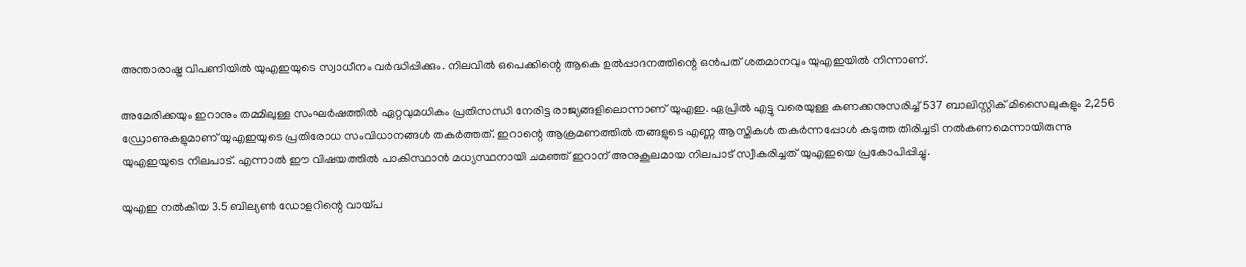അന്താരാഷ്ട്ര വിപണിയില്‍ യുഎഇയുടെ സ്വാധീനം വര്‍ദ്ധിപ്പിക്കും. നിലവില്‍ ഒപെക്കിന്റെ ആകെ ഉല്‍പ്പാദനത്തിന്റെ ഒന്‍പത് ശതമാനവും യുഎഇയില്‍ നിന്നാണ്.

അമേരിക്കയും ഇറാനും തമ്മിലുള്ള സംഘര്‍ഷത്തില്‍ ഏറ്റവുമധികം പ്രതിസന്ധി നേരിട്ട രാജ്യങ്ങളിലൊന്നാണ് യുഎഇ. ഏപ്രില്‍ എട്ടു വരെയുള്ള കണക്കനുസരിച്ച് 537 ബാലിസ്റ്റിക് മിസൈലുകളും 2,256 ഡ്രോണുകളുമാണ് യുഎഇയുടെ പ്രതിരോധ സംവിധാനങ്ങള്‍ തകര്‍ത്തത്. ഇറാന്റെ ആക്രമണത്തില്‍ തങ്ങളുടെ എണ്ണ ആസ്തികള്‍ തകര്‍ന്നപ്പോള്‍ കടുത്ത തിരിച്ചടി നല്‍കണമെന്നായിരുന്നു യുഎഇയുടെ നിലപാട്. എന്നാല്‍ ഈ വിഷയത്തില്‍ പാകിസ്ഥാന്‍ മധ്യസ്ഥനായി ചമഞ്ഞ് ഇറാന് അനുകൂലമായ നിലപാട് സ്വീകരിച്ചത് യുഎഇയെ പ്രകോപിപ്പിച്ചു.

യുഎഇ നല്‍കിയ 3.5 ബില്യണ്‍ ഡോളറിന്റെ വായ്പ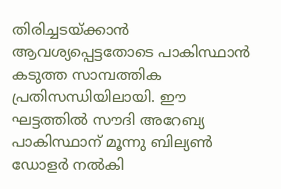തിരിച്ചടയ്ക്കാന്‍ ആവശ്യപ്പെട്ടതോടെ പാകിസ്ഥാന്‍ കടുത്ത സാമ്പത്തിക പ്രതിസന്ധിയിലായി. ഈ ഘട്ടത്തില്‍ സൗദി അറേബ്യ പാകിസ്ഥാന് മൂന്നു ബില്യണ്‍ ഡോളര്‍ നല്‍കി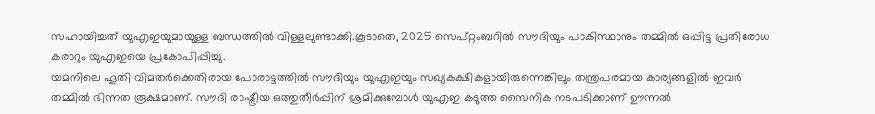സഹായിച്ചത് യുഎഇയുമായുള്ള ബന്ധത്തില്‍ വിള്ളലുണ്ടാക്കി.കൂടാതെ, 2025 സെപ്റ്റംബറില്‍ സൗദിയും പാകിസ്ഥാനും തമ്മില്‍ ഒപ്പിട്ട പ്രതിരോധ കരാറും യുഎഇയെ പ്രകോപിപ്പിച്ചു.
യമനിലെ ഹൂതി വിമതര്‍ക്കെതിരായ പോരാട്ടത്തില്‍ സൗദിയും യുഎഇയും സഖ്യകക്ഷികളായിരുന്നെങ്കിലും തന്ത്രപരമായ കാര്യങ്ങളില്‍ ഇവര്‍ തമ്മില്‍ ഭിന്നത രൂക്ഷമാണ്. സൗദി രാഷ്ട്രീയ ഒത്തുതീര്‍പ്പിന് ശ്രമിക്കുമ്പോള്‍ യുഎഇ കടുത്ത സൈനിക നടപടിക്കാണ് ഊന്നല്‍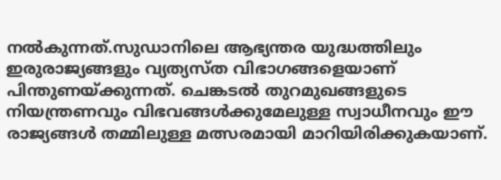നല്‍കുന്നത്.സുഡാനിലെ ആഭ്യന്തര യുദ്ധത്തിലും ഇരുരാജ്യങ്ങളും വ്യത്യസ്ത വിഭാഗങ്ങളെയാണ് പിന്തുണയ്ക്കുന്നത്. ചെങ്കടല്‍ തുറമുഖങ്ങളുടെ നിയന്ത്രണവും വിഭവങ്ങള്‍ക്കുമേലുള്ള സ്വാധീനവും ഈ രാജ്യങ്ങള്‍ തമ്മിലുള്ള മത്സരമായി മാറിയിരിക്കുകയാണ്.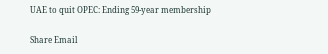UAE to quit OPEC: Ending 59-year membership

Share Email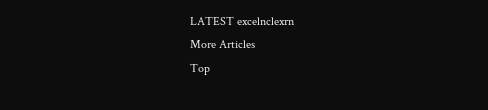LATEST excelnclexrn
More Articles
Top